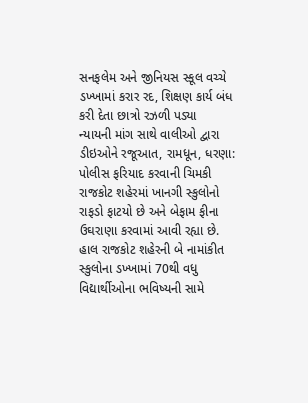સનફલેમ અને જીનિયસ સ્કૂલ વચ્ચે ડખ્ખામાં કરાર રદ, શિક્ષણ કાર્ય બંધ કરી દેતા છાત્રો રઝળી પડ્યા
ન્યાયની માંગ સાથે વાલીઓ દ્વારા ડીઇઓને રજૂઆત, રામધૂન, ધરણા: પોલીસ ફરિયાદ કરવાની ચિમકી
રાજકોટ શહેરમાં ખાનગી સ્કુલોનો રાફડો ફાટયો છે અને બેફામ ફીના ઉઘરાણા કરવામાં આવી રહ્યા છે. હાલ રાજકોટ શહેરની બે નામાંકીત સ્કુલોના ડખ્ખામાં 70થી વધુ વિદ્યાર્થીઓના ભવિષ્યની સામે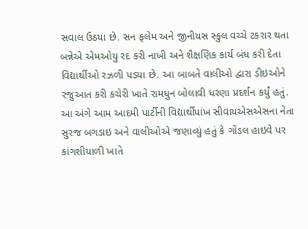સવાલ ઉઠયા છે. સન ફલેમ અને જીનીયસ સ્કુલ વચ્ચે ટકરાર થતા બન્નેએ એમઓયુ રદ કરી નાખી અને શૈક્ષણિક કાર્ય બંધ કરી દેતા વિદ્યાર્થીઓ રઝળી પડયા છે. આ બાબતે વાલીઓ દ્વારા ડીઇઓને રજુઆત કરી કચેરી ખાતે રામધુન બોલાવી ધરણા પ્રદર્શન કર્યું હતું.
આ અંગે આમ આદમી પાર્ટીની વિદ્યાર્થીપાંખ સીવાયએસએસના નેતા સુરજ બગડાઇ અને વાલીઓએ જણાવ્યું હતું કે ગોંડલ હાઇવે પર કાંગશીયાળી ખાતે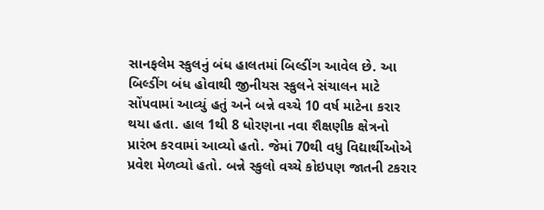સાનફલેમ સ્કુલનું બંધ હાલતમાં બિલ્ડીંગ આવેલ છે. આ બિલ્ડીંગ બંધ હોવાથી જીનીયસ સ્કુલને સંચાલન માટે સોંપવામાં આવ્યું હતું અને બન્ને વચ્ચે 10 વર્ષ માટેના કરાર થયા હતા. હાલ 1થી 8 ધોરણના નવા શૈક્ષણીક ક્ષેત્રનો પ્રારંભ કરવામાં આવ્યો હતો. જેમાં 70થી વધુ વિદ્યાર્થીઓએ પ્રવેશ મેળવ્યો હતો. બન્ને સ્કુલો વચ્ચે કોઇપણ જાતની ટકરાર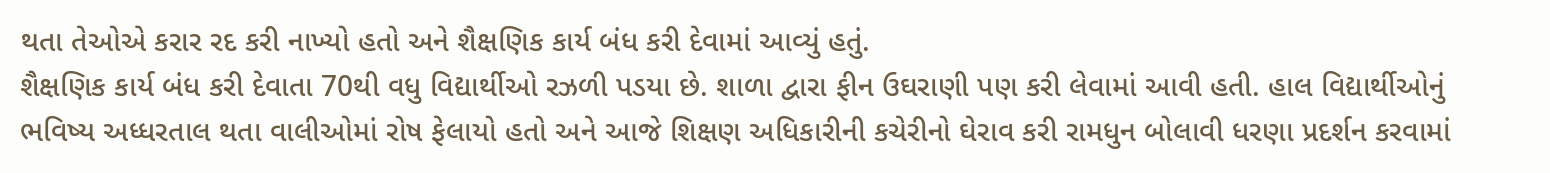થતા તેઓએ કરાર રદ કરી નાખ્યો હતો અને શૈક્ષણિક કાર્ય બંધ કરી દેવામાં આવ્યું હતું.
શૈક્ષણિક કાર્ય બંધ કરી દેવાતા 70થી વધુ વિદ્યાર્થીઓ રઝળી પડયા છે. શાળા દ્વારા ફીન ઉઘરાણી પણ કરી લેવામાં આવી હતી. હાલ વિદ્યાર્થીઓનું ભવિષ્ય અધ્ધરતાલ થતા વાલીઓમાં રોષ ફેલાયો હતો અને આજે શિક્ષણ અધિકારીની કચેરીનો ઘેરાવ કરી રામધુન બોલાવી ધરણા પ્રદર્શન કરવામાં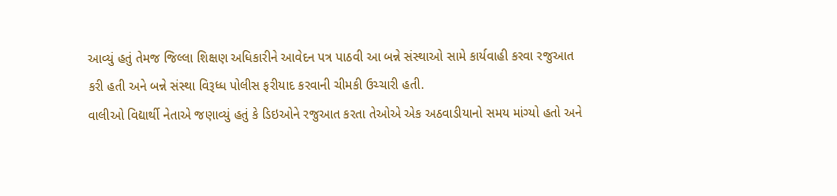આવ્યું હતું તેમજ જિલ્લા શિક્ષણ અધિકારીને આવેદન પત્ર પાઠવી આ બન્ને સંસ્થાઓ સામે કાર્યવાહી કરવા રજુઆત કરી હતી અને બન્ને સંસ્થા વિરૂધ્ધ પોલીસ ફરીયાદ કરવાની ચીમકી ઉચ્ચારી હતી.
વાલીઓ વિદ્યાર્થી નેતાએ જણાવ્યું હતું કે ડિઇઓને રજુઆત કરતા તેઓએ એક અઠવાડીયાનો સમય માંગ્યો હતો અને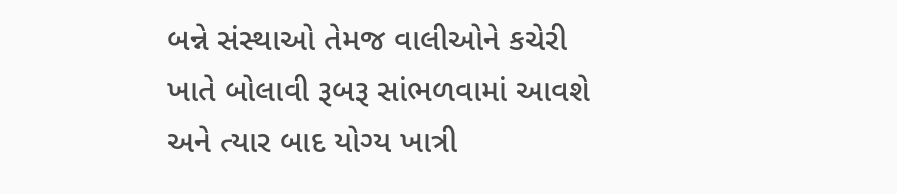બન્ને સંસ્થાઓ તેમજ વાલીઓને કચેરી ખાતે બોલાવી રૂબરૂ સાંભળવામાં આવશે અને ત્યાર બાદ યોગ્ય ખાત્રી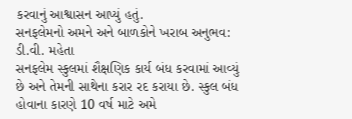કરવાનું આશ્વાસન આપ્યું હતું.
સનફલેમનો અમને અને બાળકોને ખરાબ અનુભવ: ડી.વી. મહેતા
સનફલેમ સ્કુલમાં શૈક્ષણિક કાર્ય બંધ કરવામાં આવ્યું છે અને તેમની સાથેના કરાર રદ કરાયા છે. સ્કુલ બંધ હોવાના કારણે 10 વર્ષ માટે અમે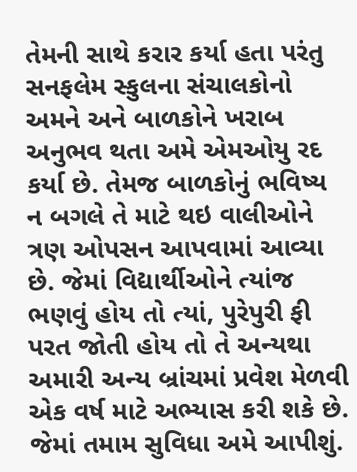તેમની સાથે કરાર કર્યા હતા પરંતુ સનફલેમ સ્કુલના સંચાલકોનો અમને અને બાળકોને ખરાબ અનુભવ થતા અમે એમઓયુ રદ કર્યા છે. તેમજ બાળકોનું ભવિષ્ય ન બગલે તે માટે થઇ વાલીઓને ત્રણ ઓપસન આપવામાં આવ્યા છે. જેમાં વિદ્યાર્થીઓને ત્યાંજ ભણવું હોય તો ત્યાં, પુરેપુરી ફી પરત જોતી હોય તો તે અન્યથા અમારી અન્ય બ્રાંચમાં પ્રવેશ મેળવી એક વર્ષ માટે અભ્યાસ કરી શકે છે. જેમાં તમામ સુવિધા અમે આપીશું.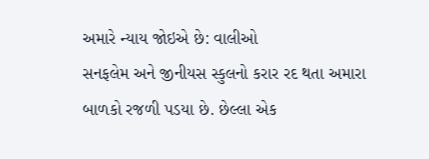અમારે ન્યાય જોઇએ છે: વાલીઓ
સનફલેમ અને જીનીયસ સ્કુલનો કરાર રદ થતા અમારા બાળકો રજળી પડયા છે. છેલ્લા એક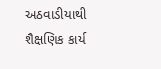અઠવાડીયાથી શૈક્ષણિક કાર્ય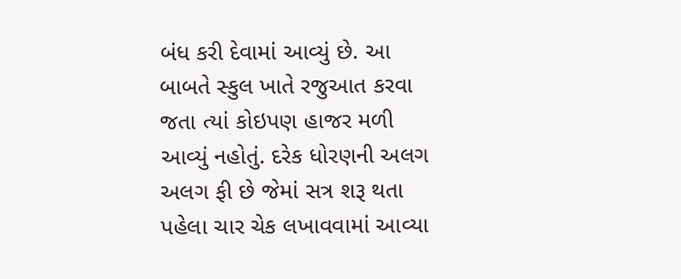બંધ કરી દેવામાં આવ્યું છે. આ બાબતે સ્કુલ ખાતે રજુઆત કરવા જતા ત્યાં કોઇપણ હાજર મળી આવ્યું નહોતું. દરેક ધોરણની અલગ અલગ ફી છે જેમાં સત્ર શરૂ થતા પહેલા ચાર ચેક લખાવવામાં આવ્યા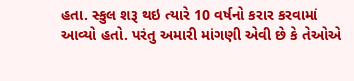હતા. સ્કુલ શરૂ થઇ ત્યારે 10 વર્ષનો કરાર કરવામાં આવ્યો હતો. પરંતુ અમારી માંગણી એવી છે કે તેઓએ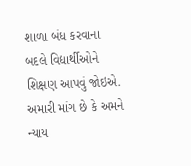શાળા બંધ કરવાના બદલે વિદ્યાર્થીઓને શિક્ષણ આપવું જોઇએ. અમારી માંગ છે કે અમને ન્યાય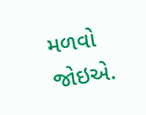મળવો જોઇએ.